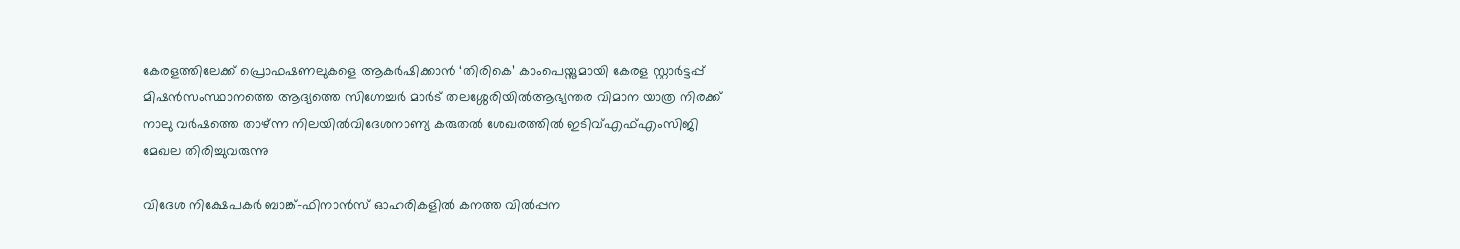കേരളത്തിലേക്ക് പ്രൊഫഷണലുകളെ ആകര്‍ഷിക്കാന്‍ ‘തിരികെ’ കാംപെയ്നുമായി കേരള സ്റ്റാര്‍ട്ടപ്പ് മിഷന്‍സംസ്ഥാനത്തെ ആദ്യത്തെ സിഗ്നേച്ചർ മാർട് തലശ്ശേരിയിൽആഭ്യന്തര വിമാന യാത്ര നിരക്ക് നാലു വർഷത്തെ താഴ്ന്ന നിലയിൽവിദേശനാണ്യ കരുതല്‍ ശേഖരത്തില്‍ ഇടിവ്എഫ്എംസിജി മേഖല തിരിച്ചുവരുന്നു

വിദേശ നിക്ഷേപകര്‍ ബാങ്ക്‌-ഫിനാന്‍സ്‌ ഓഹരികളില്‍ കനത്ത വില്‍പ്പന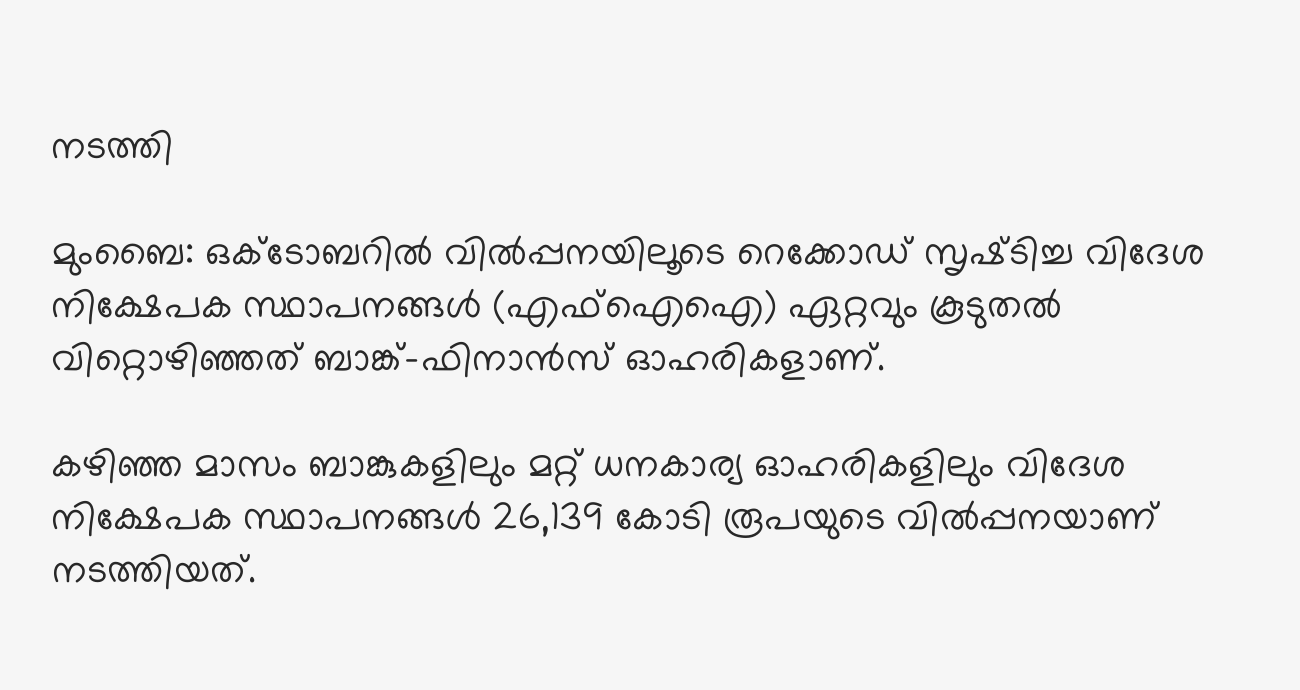നടത്തി

മുംബൈ: ഒക്ടോബറില്‍ വില്‍പ്പനയിലൂടെ റെക്കോഡ്‌ സൃഷ്‌ടിച്ച വിദേശ നിക്ഷേപക സ്ഥാപനങ്ങള്‍ (എഫ്‌ഐഐ) ഏറ്റവും കൂടുതല്‍ വിറ്റൊഴിഞ്ഞത്‌ ബാങ്ക്‌-ഫിനാന്‍സ്‌ ഓഹരികളാണ്‌.

കഴിഞ്ഞ മാസം ബാങ്കുകളിലും മറ്റ്‌ ധനകാര്യ ഓഹരികളിലും വിദേശ നിക്ഷേപക സ്ഥാപനങ്ങള്‍ 26,139 കോടി രൂപയുടെ വില്‍പ്പനയാണ്‌ നടത്തിയത്‌.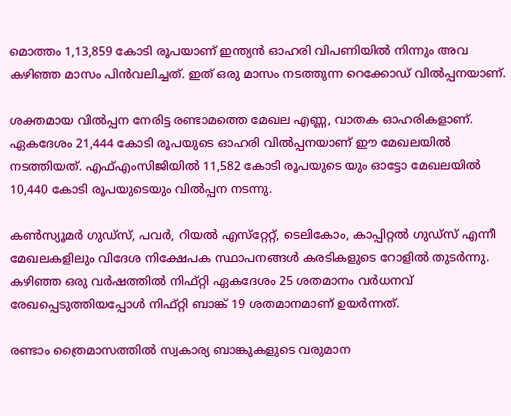മൊത്തം 1,13,859 കോടി രൂപയാണ്‌ ഇന്ത്യന്‍ ഓഹരി വിപണിയില്‍ നിന്നും അവ കഴിഞ്ഞ മാസം പിന്‍വലിച്ചത്‌. ഇത്‌ ഒരു മാസം നടത്തുന്ന റെക്കോഡ്‌ വില്‍പ്പനയാണ്‌.

ശക്തമായ വില്‍പ്പന നേരിട്ട രണ്ടാമത്തെ മേഖല എണ്ണ, വാതക ഓഹരികളാണ്‌. ഏകദേശം 21,444 കോടി രൂപയുടെ ഓഹരി വില്‍പ്പനയാണ്‌ ഈ മേഖലയില്‍ നടത്തിയത്‌. എഫ്‌എംസിജിയില്‍ 11,582 കോടി രൂപയുടെ യും ഓട്ടോ മേഖലയില്‍ 10,440 കോടി രൂപയുടെയും വില്‍പ്പന നടന്നു.

കണ്‍സ്യൂമര്‍ ഗുഡ്‌സ്‌, പവര്‍, റിയല്‍ എസ്‌റ്റേറ്റ്‌, ടെലികോം, കാപ്പിറ്റല്‍ ഗുഡ്‌സ്‌ എന്നീ മേഖലകളിലും വിദേശ നിക്ഷേപക സ്ഥാപനങ്ങള്‍ കരടികളുടെ റോളില്‍ തുടര്‍ന്നു. കഴിഞ്ഞ ഒരു വര്‍ഷത്തില്‍ നിഫ്‌റ്റി ഏകദേശം 25 ശതമാനം വര്‍ധനവ്‌ രേഖപ്പെടുത്തിയപ്പോള്‍ നിഫ്‌റ്റി ബാങ്ക്‌ 19 ശതമാനമാണ്‌ ഉയര്‍ന്നത്‌.

രണ്ടാം ത്രൈമാസത്തില്‍ സ്വകാര്യ ബാങ്കുകളുടെ വരുമാന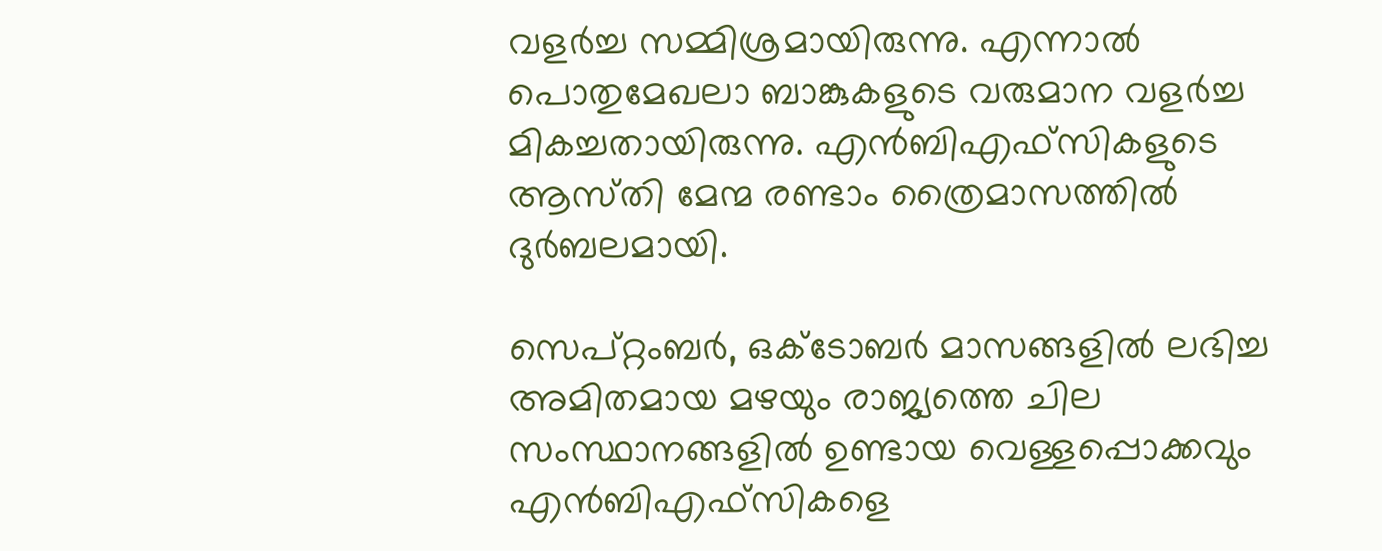വളര്‍ച്ച സമ്മിശ്രമായിരുന്നു. എന്നാല്‍ പൊതുമേഖലാ ബാങ്കുകളുടെ വരുമാന വളര്‍ച്ച മികച്ചതായിരുന്നു. എന്‍ബിഎഫ്‌സികളുടെ ആസ്‌തി മേന്മ രണ്ടാം ത്രൈമാസത്തില്‍ ദുര്‍ബലമായി.

സെപ്‌റ്റംബര്‍, ഒക്ടോബര്‍ മാസങ്ങളില്‍ ലഭിച്ച അമിതമായ മഴയും രാജ്യത്തെ ചില സംസ്ഥാനങ്ങളില്‍ ഉണ്ടായ വെള്ളപ്പൊക്കവും എന്‍ബിഎഫ്‌സികളെ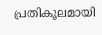പ്രതികൂലമായി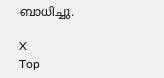ബാധിച്ചു.

X
Top